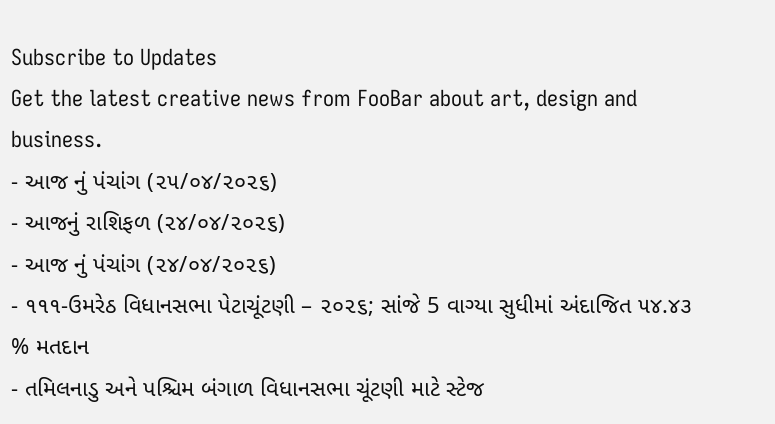Subscribe to Updates
Get the latest creative news from FooBar about art, design and business.
- આજ નું પંચાંગ (૨૫/૦૪/૨૦૨૬)
- આજનું રાશિફળ (૨૪/૦૪/૨૦૨૬)
- આજ નું પંચાંગ (૨૪/૦૪/૨૦૨૬)
- ૧૧૧-ઉમરેઠ વિધાનસભા પેટાચૂંટણી – ૨૦૨૬; સાંજે 5 વાગ્યા સુધીમાં અંદાજિત ૫૪.૪૩ % મતદાન
- તમિલનાડુ અને પશ્ચિમ બંગાળ વિધાનસભા ચૂંટણી માટે સ્ટેજ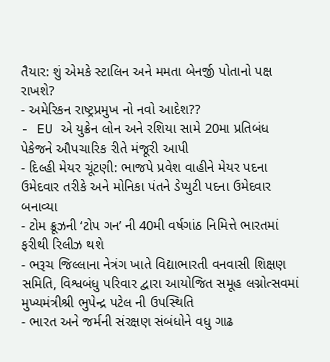તૈયાર: શું એમકે સ્ટાલિન અને મમતા બેનર્જી પોતાનો પક્ષ રાખશે?
- અમેરિકન રાષ્ટ્રપ્રમુખ નો નવો આદેશ??
- EU એ યુક્રેન લોન અને રશિયા સામે 20મા પ્રતિબંધ પેકેજને ઔપચારિક રીતે મંજૂરી આપી
- દિલ્હી મેયર ચૂંટણી: ભાજપે પ્રવેશ વાહીને મેયર પદના ઉમેદવાર તરીકે અને મોનિકા પંતને ડેપ્યુટી પદના ઉમેદવાર બનાવ્યા
- ટોમ ક્રૂઝની ‘ટોપ ગન’ ની 40મી વર્ષગાંઠ નિમિત્તે ભારતમાં ફરીથી રિલીઝ થશે
- ભરૂચ જિલ્લાના નેત્રંગ ખાતે વિદ્યાભારતી વનવાસી શિક્ષણ સમિતિ, વિશ્વબંધુ પરિવાર દ્વારા આયોજિત સમૂહ લગ્નોત્સવમાં મુખ્યમંત્રીશ્રી ભુપેન્દ્ર પટેલ ની ઉપસ્થિતિ
- ભારત અને જર્મની સંરક્ષણ સંબંધોને વધુ ગાઢ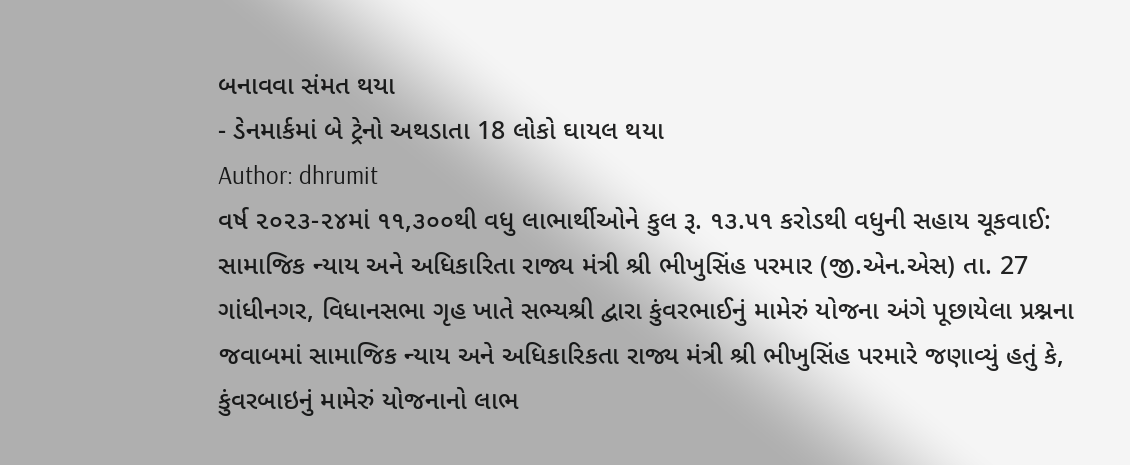બનાવવા સંમત થયા
- ડેનમાર્કમાં બે ટ્રેનો અથડાતા 18 લોકો ઘાયલ થયા
Author: dhrumit
વર્ષ ૨૦૨૩-૨૪માં ૧૧,૩૦૦થી વધુ લાભાર્થીઓને કુલ રૂ. ૧૩.૫૧ કરોડથી વધુની સહાય ચૂકવાઈ: સામાજિક ન્યાય અને અધિકારિતા રાજ્ય મંત્રી શ્રી ભીખુસિંહ પરમાર (જી.એન.એસ) તા. 27 ગાંધીનગર, વિધાનસભા ગૃહ ખાતે સભ્યશ્રી દ્વારા કુંવરભાઈનું મામેરું યોજના અંગે પૂછાયેલા પ્રશ્નના જવાબમાં સામાજિક ન્યાય અને અધિકારિકતા રાજ્ય મંત્રી શ્રી ભીખુસિંહ પરમારે જણાવ્યું હતું કે, કુંવરબાઇનું મામેરું યોજનાનો લાભ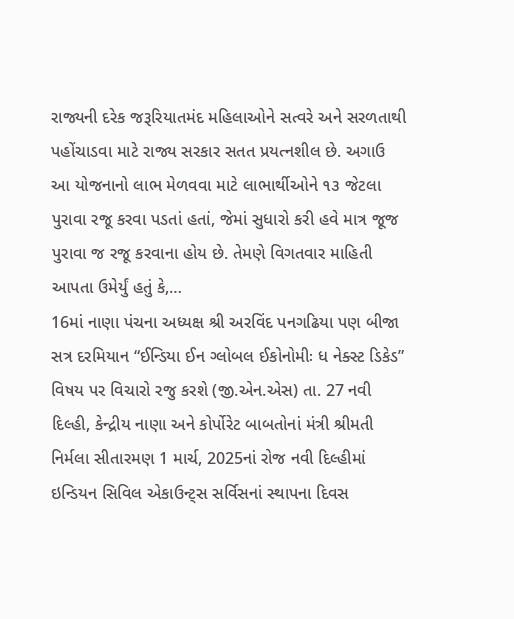રાજ્યની દરેક જરૂરિયાતમંદ મહિલાઓને સત્વરે અને સરળતાથી પહોંચાડવા માટે રાજ્ય સરકાર સતત પ્રયત્નશીલ છે. અગાઉ આ યોજનાનો લાભ મેળવવા માટે લાભાર્થીઓને ૧૩ જેટલા પુરાવા રજૂ કરવા પડતાં હતાં, જેમાં સુધારો કરી હવે માત્ર જૂજ પુરાવા જ રજૂ કરવાના હોય છે. તેમણે વિગતવાર માહિતી આપતા ઉમેર્યું હતું કે,…
16માં નાણા પંચના અધ્યક્ષ શ્રી અરવિંદ પનગઢિયા પણ બીજા સત્ર દરમિયાન “ઈન્ડિયા ઈન ગ્લોબલ ઈકોનોમીઃ ધ નેક્સ્ટ ડિકેડ” વિષય પર વિચારો રજુ કરશે (જી.એન.એસ) તા. 27 નવી દિલ્હી, કેન્દ્રીય નાણા અને કોર્પોરેટ બાબતોનાં મંત્રી શ્રીમતી નિર્મલા સીતારમણ 1 માર્ચ, 2025નાં રોજ નવી દિલ્હીમાં ઇન્ડિયન સિવિલ એકાઉન્ટ્સ સર્વિસનાં સ્થાપના દિવસ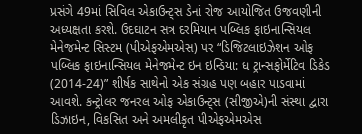પ્રસંગે 49માં સિવિલ એકાઉન્ટ્સ ડેનાં રોજ આયોજિત ઉજવણીની અધ્યક્ષતા કરશે. ઉદઘાટન સત્ર દરમિયાન પબ્લિક ફાઇનાન્સિયલ મેનેજમેન્ટ સિસ્ટમ (પીએફએમએસ) પર “ડિજિટલાઇઝેશન ઓફ પબ્લિક ફાઇનાન્સિયલ મેનેજમેન્ટ ઇન ઇન્ડિયા: ધ ટ્રાન્સફોર્મેટિવ ડિકેડ (2014-24)” શીર્ષક સાથેનો એક સંગ્રહ પણ બહાર પાડવામાં આવશે. કન્ટ્રોલર જનરલ ઓફ એકાઉન્ટ્સ (સીજીએ)ની સંસ્થા દ્વારા ડિઝાઇન, વિકસિત અને અમલીકૃત પીએફએમએસ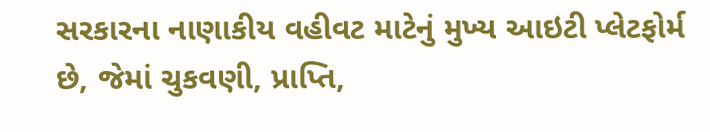સરકારના નાણાકીય વહીવટ માટેનું મુખ્ય આઇટી પ્લેટફોર્મ છે, જેમાં ચુકવણી, પ્રાપ્તિ,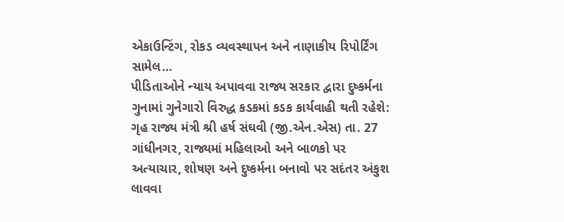એકાઉન્ટિંગ, રોકડ વ્યવસ્થાપન અને નાણાકીય રિપોર્ટિંગ સામેલ…
પીડિતાઓને ન્યાય અપાવવા રાજ્ય સરકાર દ્વારા દુષ્કર્મના ગુનામાં ગુનેગારો વિરુદ્ધ કડકમાં કડક કાર્યવાહી થતી રહેશે: ગૃહ રાજ્ય મંત્રી શ્રી હર્ષ સંઘવી (જી.એન.એસ) તા. 27 ગાંધીનગર, રાજ્યમાં મહિલાઓ અને બાળકો પર અત્યાચાર, શોષણ અને દુષ્કર્મના બનાવો પર સદંતર અંકુશ લાવવા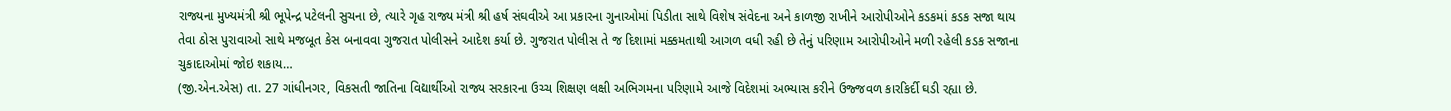રાજ્યના મુખ્યમંત્રી શ્રી ભૂપેન્દ્ર પટેલની સુચના છે, ત્યારે ગૃહ રાજ્ય મંત્રી શ્રી હર્ષ સંઘવીએ આ પ્રકારના ગુનાઓમાં પિડીતા સાથે વિશેષ સંવેદના અને કાળજી રાખીને આરોપીઓને કડકમાં કડક સજા થાય તેવા ઠોસ પુરાવાઓ સાથે મજબૂત કેસ બનાવવા ગુજરાત પોલીસને આદેશ કર્યા છે. ગુજરાત પોલીસ તે જ દિશામાં મક્કમતાથી આગળ વધી રહી છે તેનું પરિણામ આરોપીઓને મળી રહેલી કડક સજાના ચુકાદાઓમાં જોઇ શકાય…
(જી.એન.એસ) તા. 27 ગાંધીનગર, વિકસતી જાતિના વિદ્યાર્થીઓ રાજ્ય સરકારના ઉચ્ચ શિક્ષણ લક્ષી અભિગમના પરિણામે આજે વિદેશમાં અભ્યાસ કરીને ઉજ્જવળ કારકિર્દી ઘડી રહ્યા છે.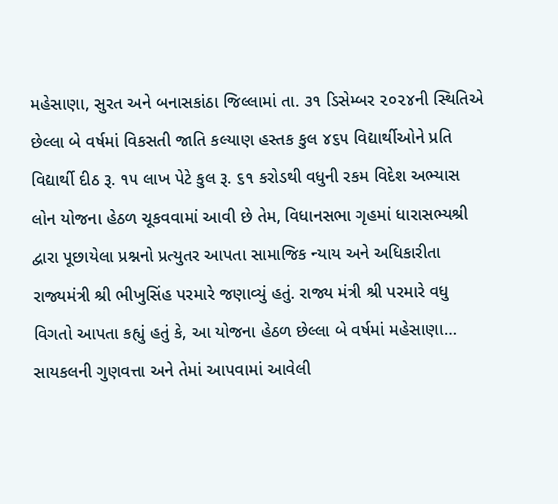મહેસાણા, સુરત અને બનાસકાંઠા જિલ્લામાં તા. ૩૧ ડિસેમ્બર ૨૦૨૪ની સ્થિતિએ છેલ્લા બે વર્ષમાં વિકસતી જાતિ કલ્યાણ હસ્તક કુલ ૪૬૫ વિદ્યાર્થીઓને પ્રતિ વિદ્યાર્થી દીઠ રૂ. ૧૫ લાખ પેટે કુલ રૂ. ૬૧ કરોડથી વધુની રકમ વિદેશ અભ્યાસ લોન યોજના હેઠળ ચૂકવવામાં આવી છે તેમ, વિધાનસભા ગૃહમાં ધારાસભ્યશ્રી દ્વારા પૂછાયેલા પ્રશ્નનો પ્રત્યુતર આપતા સામાજિક ન્યાય અને અધિકારીતા રાજ્યમંત્રી શ્રી ભીખુસિંહ પરમારે જણાવ્યું હતું. રાજ્ય મંત્રી શ્રી પરમારે વધુ વિગતો આપતા કહ્યું હતું કે, આ યોજના હેઠળ છેલ્લા બે વર્ષમાં મહેસાણા…
સાયકલની ગુણવત્તા અને તેમાં આપવામાં આવેલી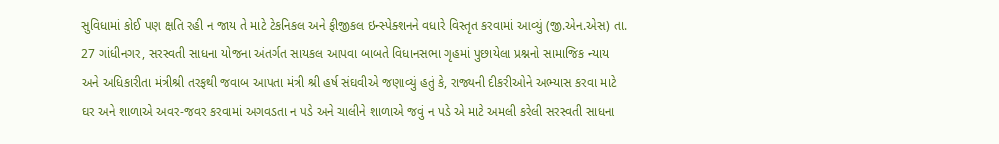સુવિધામાં કોઈ પણ ક્ષતિ રહી ન જાય તે માટે ટેકનિકલ અને ફીજીકલ ઇન્સ્પેક્શનને વધારે વિસ્તૃત કરવામાં આવ્યું (જી.એન.એસ) તા. 27 ગાંધીનગર, સરસ્વતી સાધના યોજના અંતર્ગત સાયકલ આપવા બાબતે વિધાનસભા ગૃહમાં પુછાયેલા પ્રશ્નનો સામાજિક ન્યાય અને અધિકારીતા મંત્રીશ્રી તરફથી જવાબ આપતા મંત્રી શ્રી હર્ષ સંઘવીએ જણાવ્યું હતું કે, રાજ્યની દીકરીઓને અભ્યાસ કરવા માટે ઘર અને શાળાએ અવર-જવર કરવામાં અગવડતા ન પડે અને ચાલીને શાળાએ જવું ન પડે એ માટે અમલી કરેલી સરસ્વતી સાધના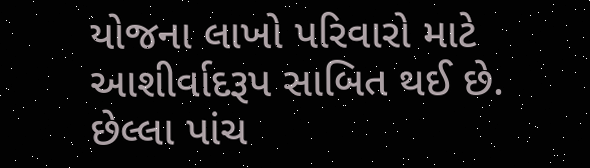યોજના લાખો પરિવારો માટે આશીર્વાદરૂપ સાબિત થઈ છે. છેલ્લા પાંચ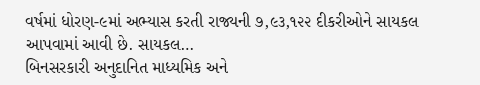વર્ષમાં ધોરણ-૯માં અભ્યાસ કરતી રાજ્યની ૭,૯૩,૧૨૨ દીકરીઓને સાયકલ આપવામાં આવી છે. સાયકલ…
બિનસરકારી અનુદાનિત માધ્યમિક અને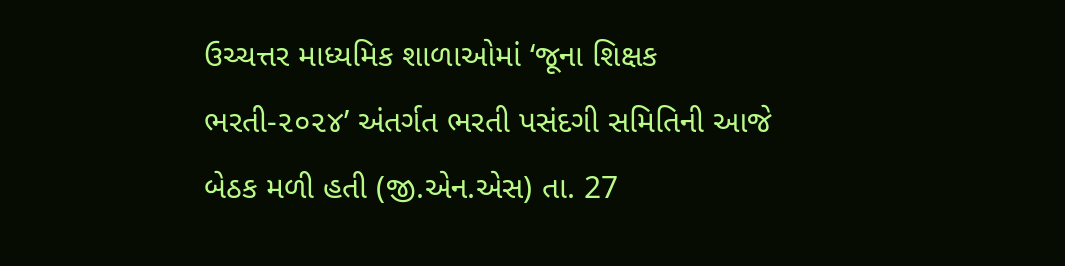ઉચ્ચત્તર માધ્યમિક શાળાઓમાં ‘જૂના શિક્ષક ભરતી-૨૦૨૪’ અંતર્ગત ભરતી પસંદગી સમિતિની આજે બેઠક મળી હતી (જી.એન.એસ) તા. 27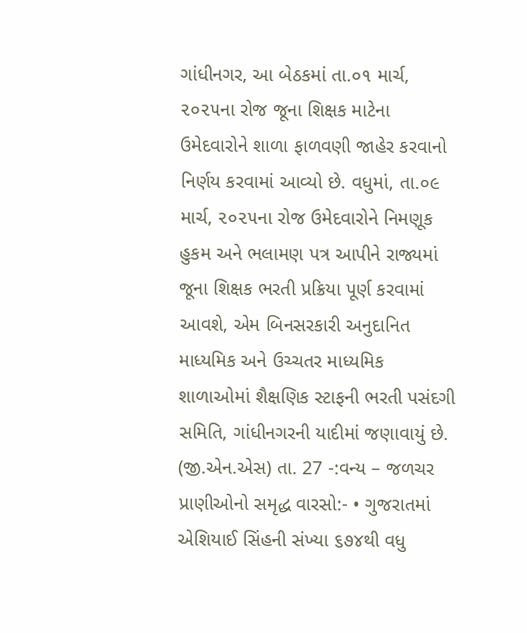ગાંધીનગર, આ બેઠકમાં તા.૦૧ માર્ચ, ૨૦૨૫ના રોજ જૂના શિક્ષક માટેના ઉમેદવારોને શાળા ફાળવણી જાહેર કરવાનો નિર્ણય કરવામાં આવ્યો છે. વધુમાં, તા.૦૯ માર્ચ, ૨૦૨૫ના રોજ ઉમેદવારોને નિમણૂક હુકમ અને ભલામણ પત્ર આપીને રાજ્યમાં જૂના શિક્ષક ભરતી પ્રક્રિયા પૂર્ણ કરવામાં આવશે, એમ બિનસરકારી અનુદાનિત માધ્યમિક અને ઉચ્ચતર માધ્યમિક શાળાઓમાં શૈક્ષણિક સ્ટાફની ભરતી પસંદગી સમિતિ, ગાંધીનગરની યાદીમાં જણાવાયું છે.
(જી.એન.એસ) તા. 27 -:વન્ય – જળચર પ્રાણીઓનો સમૃદ્ધ વારસો:- • ગુજરાતમાં એશિયાઈ સિંહની સંખ્યા ૬૭૪થી વધુ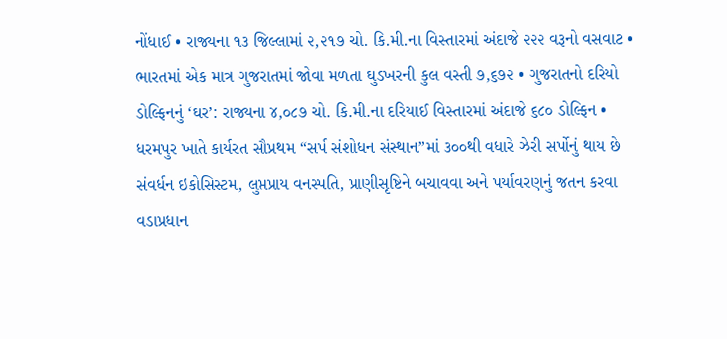નોંધાઈ • રાજ્યના ૧૩ જિલ્લામાં ૨,૨૧૭ ચો. કિ.મી.ના વિસ્તારમાં અંદાજે ૨૨૨ વરૂનો વસવાટ • ભારતમાં એક માત્ર ગુજરાતમાં જોવા મળતા ઘુડખરની કુલ વસ્તી ૭,૬૭૨ • ગુજરાતનો દરિયો ડોલ્ફિનનું ‘ઘર’: રાજ્યના ૪,૦૮૭ ચો. કિ.મી.ના દરિયાઈ વિસ્તારમાં અંદાજે ૬૮૦ ડોલ્ફિન • ધરમપુર ખાતે કાર્યરત સૌપ્રથમ “સર્પ સંશોધન સંસ્થાન”માં ૩૦૦થી વધારે ઝેરી સર્પોનું થાય છે સંવર્ધન ઇકોસિસ્ટમ, લુપ્તપ્રાય વનસ્પતિ, પ્રાણીસૃષ્ટિને બચાવવા અને પર્યાવરણનું જતન કરવા વડાપ્રધાન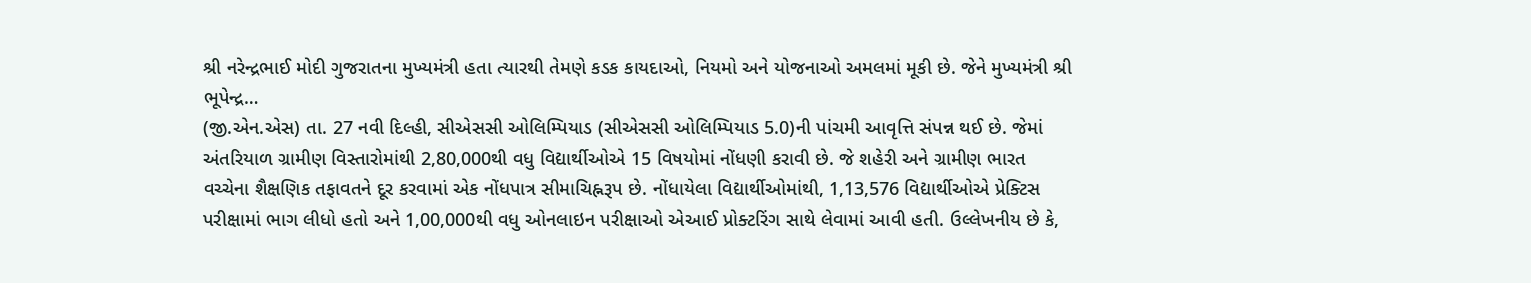શ્રી નરેન્દ્રભાઈ મોદી ગુજરાતના મુખ્યમંત્રી હતા ત્યારથી તેમણે કડક કાયદાઓ, નિયમો અને યોજનાઓ અમલમાં મૂકી છે. જેને મુખ્યમંત્રી શ્રી ભૂપેન્દ્ર…
(જી.એન.એસ) તા. 27 નવી દિલ્હી, સીએસસી ઓલિમ્પિયાડ (સીએસસી ઓલિમ્પિયાડ 5.0)ની પાંચમી આવૃત્તિ સંપન્ન થઈ છે. જેમાં અંતરિયાળ ગ્રામીણ વિસ્તારોમાંથી 2,80,000થી વધુ વિદ્યાર્થીઓએ 15 વિષયોમાં નોંધણી કરાવી છે. જે શહેરી અને ગ્રામીણ ભારત વચ્ચેના શૈક્ષણિક તફાવતને દૂર કરવામાં એક નોંધપાત્ર સીમાચિહ્નરૂપ છે. નોંધાયેલા વિદ્યાર્થીઓમાંથી, 1,13,576 વિદ્યાર્થીઓએ પ્રેક્ટિસ પરીક્ષામાં ભાગ લીધો હતો અને 1,00,000થી વધુ ઓનલાઇન પરીક્ષાઓ એઆઈ પ્રોક્ટરિંગ સાથે લેવામાં આવી હતી. ઉલ્લેખનીય છે કે,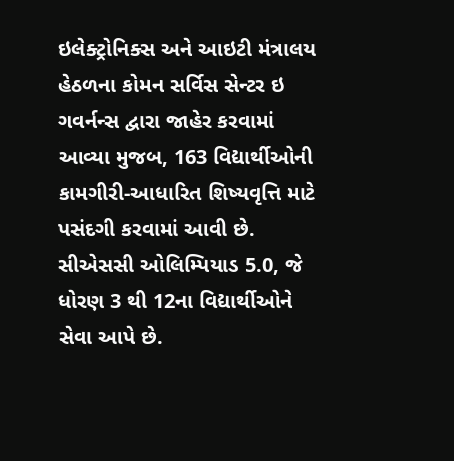ઇલેક્ટ્રોનિક્સ અને આઇટી મંત્રાલય હેઠળના કોમન સર્વિસ સેન્ટર ઇ ગવર્નન્સ દ્વારા જાહેર કરવામાં આવ્યા મુજબ, 163 વિદ્યાર્થીઓની કામગીરી-આધારિત શિષ્યવૃત્તિ માટે પસંદગી કરવામાં આવી છે. સીએસસી ઓલિમ્પિયાડ 5.0, જે ધોરણ 3 થી 12ના વિદ્યાર્થીઓને સેવા આપે છે.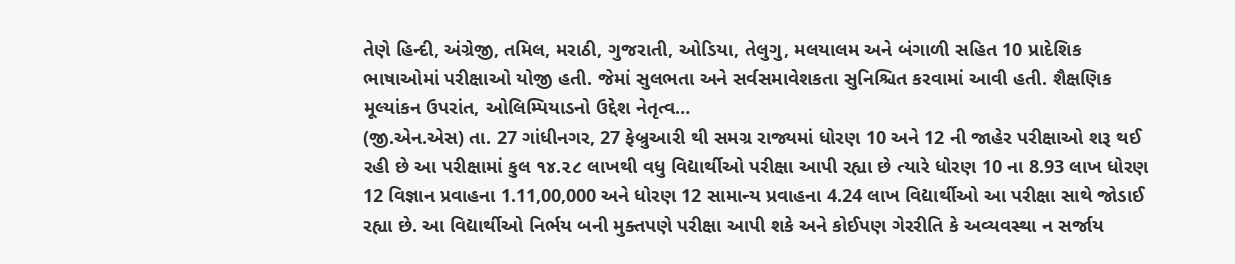તેણે હિન્દી, અંગ્રેજી, તમિલ, મરાઠી, ગુજરાતી, ઓડિયા, તેલુગુ, મલયાલમ અને બંગાળી સહિત 10 પ્રાદેશિક ભાષાઓમાં પરીક્ષાઓ યોજી હતી. જેમાં સુલભતા અને સર્વસમાવેશકતા સુનિશ્ચિત કરવામાં આવી હતી. શૈક્ષણિક મૂલ્યાંકન ઉપરાંત, ઓલિમ્પિયાડનો ઉદ્દેશ નેતૃત્વ…
(જી.એન.એસ) તા. 27 ગાંધીનગર, 27 ફેબ્રુઆરી થી સમગ્ર રાજ્યમાં ધોરણ 10 અને 12 ની જાહેર પરીક્ષાઓ શરૂ થઈ રહી છે આ પરીક્ષામાં કુલ ૧૪.૨૮ લાખથી વધુ વિદ્યાર્થીઓ પરીક્ષા આપી રહ્યા છે ત્યારે ધોરણ 10 ના 8.93 લાખ ધોરણ 12 વિજ્ઞાન પ્રવાહના 1.11,00,000 અને ધોરણ 12 સામાન્ય પ્રવાહના 4.24 લાખ વિદ્યાર્થીઓ આ પરીક્ષા સાથે જોડાઈ રહ્યા છે. આ વિદ્યાર્થીઓ નિર્ભય બની મુક્તપણે પરીક્ષા આપી શકે અને કોઈપણ ગેરરીતિ કે અવ્યવસ્થા ન સર્જાય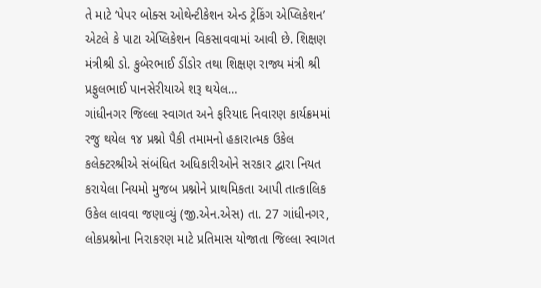તે માટે ‘પેપર બોક્સ ઓથેન્ટીકેશન એન્ડ ટ્રેકિંગ એપ્લિકેશન’ એટલે કે પાટા એપ્લિકેશન વિકસાવવામાં આવી છે. શિક્ષણ મંત્રીશ્રી ડો. કુબેરભાઈ ડીંડોર તથા શિક્ષણ રાજ્ય મંત્રી શ્રી પ્રફુલભાઈ પાનસેરીયાએ શરૂ થયેલ…
ગાંધીનગર જિલ્લા સ્વાગત અને ફરિયાદ નિવારણ કાર્યક્રમમાં રજુ થયેલ ૧૪ પ્રશ્નો પૈકી તમામનો હકારાત્મક ઉકેલ
કલેક્ટરશ્રીએ સંબંધિત અધિકારીઓને સરકાર દ્વારા નિયત કરાયેલા નિયમો મુજબ પ્રશ્નોને પ્રાથમિકતા આપી તાત્કાલિક ઉકેલ લાવવા જણાવ્યું (જી.એન.એસ) તા. 27 ગાંધીનગર, લોકપ્રશ્નોના નિરાકરણ માટે પ્રતિમાસ યોજાતા જિલ્લા સ્વાગત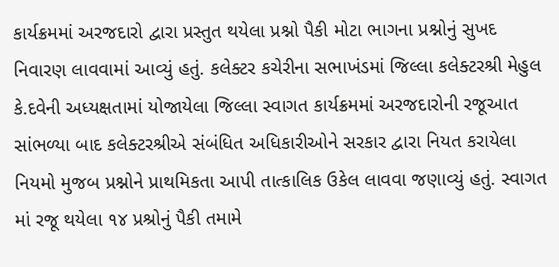કાર્યક્રમમાં અરજદારો દ્વારા પ્રસ્તુત થયેલા પ્રશ્નો પૈકી મોટા ભાગના પ્રશ્નોનું સુખદ નિવારણ લાવવામાં આવ્યું હતું. કલેક્ટર કચેરીના સભાખંડમાં જિલ્લા કલેક્ટરશ્રી મેહુલ કે.દવેની અધ્યક્ષતામાં યોજાયેલા જિલ્લા સ્વાગત કાર્યક્રમમાં અરજદારોની રજૂઆત સાંભળ્યા બાદ કલેક્ટરશ્રીએ સંબંધિત અધિકારીઓને સરકાર દ્વારા નિયત કરાયેલા નિયમો મુજબ પ્રશ્નોને પ્રાથમિકતા આપી તાત્કાલિક ઉકેલ લાવવા જણાવ્યું હતું. સ્વાગત માં રજૂ થયેલા ૧૪ પ્રશ્રોનું પૈકી તમામે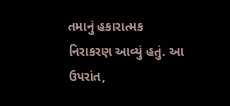તમાનું હકારાત્મક નિરાકરણ આવ્યું હતું. આ ઉપરાંત,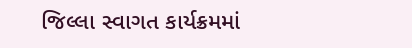જિલ્લા સ્વાગત કાર્યક્રમમાં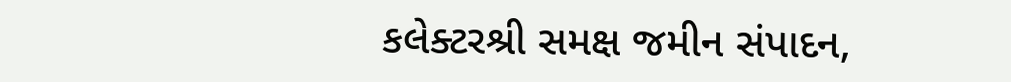કલેક્ટરશ્રી સમક્ષ જમીન સંપાદન,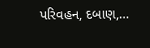પરિવહન, દબાણ,…